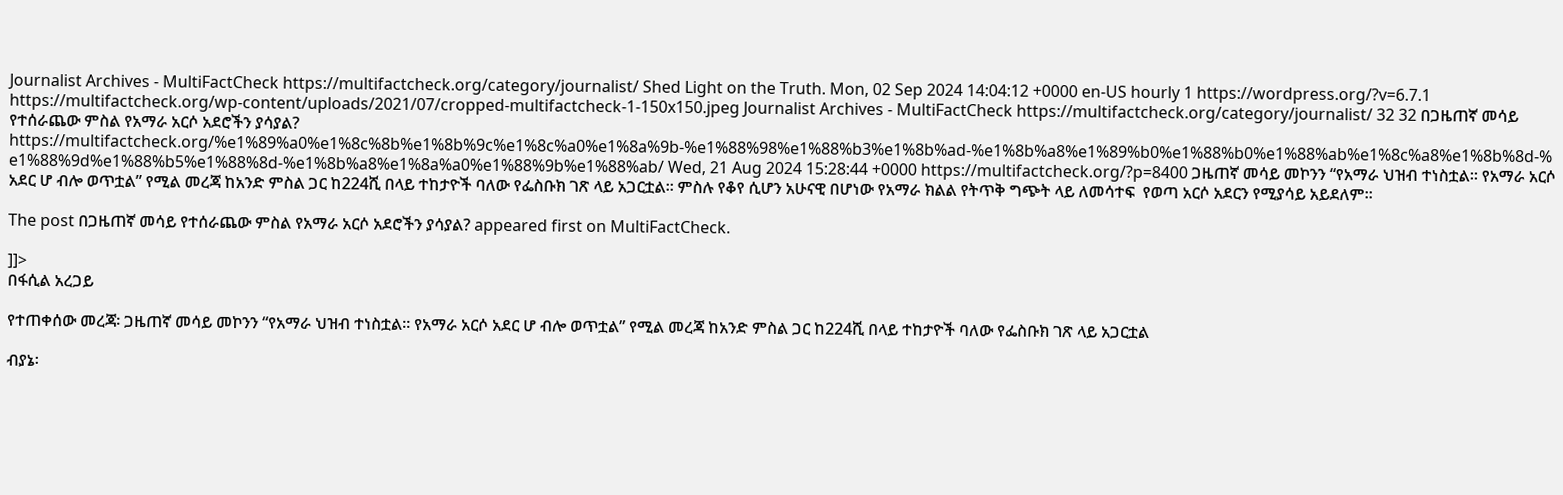Journalist Archives - MultiFactCheck https://multifactcheck.org/category/journalist/ Shed Light on the Truth. Mon, 02 Sep 2024 14:04:12 +0000 en-US hourly 1 https://wordpress.org/?v=6.7.1 https://multifactcheck.org/wp-content/uploads/2021/07/cropped-multifactcheck-1-150x150.jpeg Journalist Archives - MultiFactCheck https://multifactcheck.org/category/journalist/ 32 32 በጋዜጠኛ መሳይ የተሰራጨው ምስል የአማራ አርሶ አደሮችን ያሳያል? https://multifactcheck.org/%e1%89%a0%e1%8c%8b%e1%8b%9c%e1%8c%a0%e1%8a%9b-%e1%88%98%e1%88%b3%e1%8b%ad-%e1%8b%a8%e1%89%b0%e1%88%b0%e1%88%ab%e1%8c%a8%e1%8b%8d-%e1%88%9d%e1%88%b5%e1%88%8d-%e1%8b%a8%e1%8a%a0%e1%88%9b%e1%88%ab/ Wed, 21 Aug 2024 15:28:44 +0000 https://multifactcheck.org/?p=8400 ጋዜጠኛ መሳይ መኮንን “የአማራ ህዝብ ተነስቷል። የአማራ አርሶ አደር ሆ ብሎ ወጥቷል” የሚል መረጃ ከአንድ ምስል ጋር ከ224ሺ በላይ ተከታዮች ባለው የፌስቡክ ገጽ ላይ አጋርቷል። ምስሉ የቆየ ሲሆን አሁናዊ በሆነው የአማራ ክልል የትጥቅ ግጭት ላይ ለመሳተፍ  የወጣ አርሶ አደርን የሚያሳይ አይደለም።

The post በጋዜጠኛ መሳይ የተሰራጨው ምስል የአማራ አርሶ አደሮችን ያሳያል? appeared first on MultiFactCheck.

]]>
በፋሲል አረጋይ

የተጠቀሰው መረጃ፡ ጋዜጠኛ መሳይ መኮንን “የአማራ ህዝብ ተነስቷል። የአማራ አርሶ አደር ሆ ብሎ ወጥቷል” የሚል መረጃ ከአንድ ምስል ጋር ከ224ሺ በላይ ተከታዮች ባለው የፌስቡክ ገጽ ላይ አጋርቷል

ብያኔ፡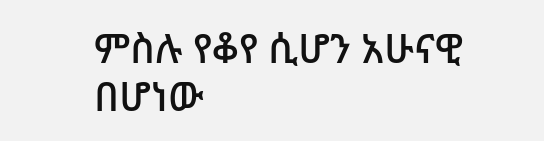ምስሉ የቆየ ሲሆን አሁናዊ በሆነው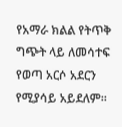የአማራ ክልል የትጥቅ ግጭት ላይ ለመሳተፍ  የወጣ አርሶ አደርን የሚያሳይ አይደለም።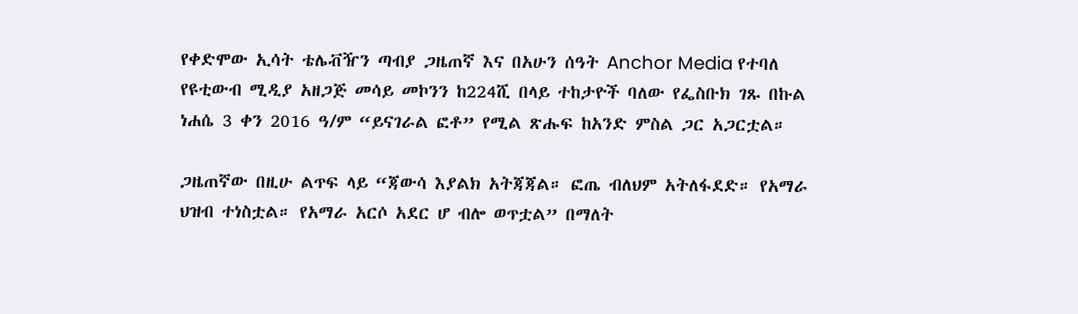የቀድሞው ኢሳት ቴሌቭዥን ጣብያ ጋዜጠኛ እና በአሁን ሰዓት Anchor Media የተባለ የዩቲውብ ሚዲያ አዘጋጅ መሳይ መኮንን ከ224ሺ በላይ ተከታዮች ባለው የፌስቡክ ገጹ በኩል ነሐሴ 3 ቀን 2016 ዓ/ም “ይናገራል ፎቶ” የሚል ጽሑፍ ከአንድ ምስል ጋር አጋርቷል።

ጋዜጠኛው በዚሁ ልጥፍ ላይ “ጃውሳ እያልክ አትጃጃል። ፎጤ ብለህም አትለፋደድ። የአማራ ህዝብ ተነስቷል። የአማራ አርሶ አደር ሆ ብሎ ወጥቷል” በማለት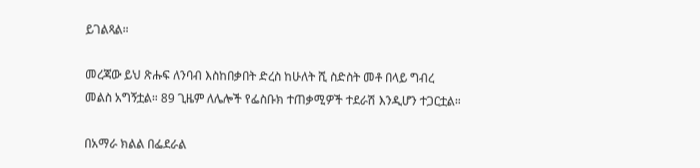ይገልጻል።

መረጃው ይህ ጽሑፍ ለንባብ እስከበቃበት ድረስ ከሁለት ሺ ስድስት መቶ በላይ ግብረ መልስ አግኝቷል። 89 ጊዜም ለሌሎች የፌስቡክ ተጠቃሚዎች ተደራሽ እንዲሆን ተጋርቷል።

በአማራ ክልል በፌደራል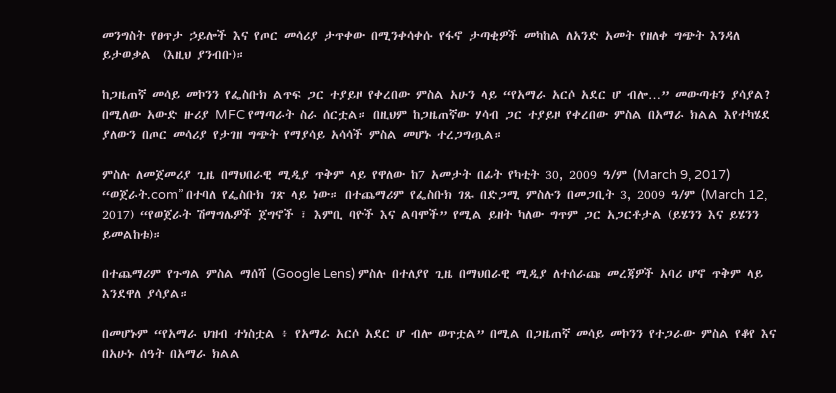መንግስት የፀጥታ ኃይሎች እና የጦር መሳሪያ ታጥቀው በሚንቀሳቀሱ የፋኖ ታጣቂዎች መካከል ለአንድ አመት የዘለቀ ግጭት እንዳለ ይታወቃል  (እዚህ ያንብቡ)።

ከጋዜጠኛ መሳይ መኮንን የፌስቡክ ልጥፍ ጋር ተያይዞ የቀረበው ምስል አሁን ላይ “የአማራ አርሶ አደር ሆ ብሎ…” መውጣቱን ያሳያል? በሚለው አውድ ዙሪያ MFC የማጣራት ስራ ሰርቷል። በዚህም ከጋዜጠኛው ሃሳብ ጋር ተያይዞ የቀረበው ምስል በአማራ ክልል እየተካሄደ ያለውን በጦር መሳሪያ የታገዘ ግጭት የማያሳይ አሳሳች ምስል መሆኑ ተረጋግጧል።

ምስሉ ለመጀመሪያ ጊዜ በማህበራዊ ሚዲያ ጥቅም ላይ የዋለው ከ7 አመታት በፊት የካቲት 30, 2009 ዓ/ም (March 9, 2017) “ወጀራት.com” በተባለ የፌስቡክ ገጽ ላይ ነው። በተጨማሪም የፌስቡክ ገጹ በድጋሚ ምስሉን በመጋቢት 3, 2009 ዓ/ም (March 12, 2017) “የወጀራት ሽማግሌዎች ጀግኖች ፣ እምቢ ባዮች እና ልባሞች” የሚል ይዘት ካለው ግጥም ጋር አጋርቶታል (ይሄንን እና ይሄንን ይመልከቱ)።

በተጨማሪም የጉግል ምስል ማሰሻ (Google Lens) ምስሉ በተለያየ ጊዜ በማህበራዊ ሚዲያ ለተሰራጩ መረጃዎች አባሪ ሆኖ ጥቅም ላይ እንደዋለ ያሳያል።

በመሆኑም “የአማራ ህዝብ ተነስቷል ፥ የአማራ አርሶ አደር ሆ ብሎ ወጥቷል” በሚል በጋዜጠኛ መሳይ መኮንን የተጋራው ምስል የቆየ እና በአሁኑ ሰዓት በአማራ ክልል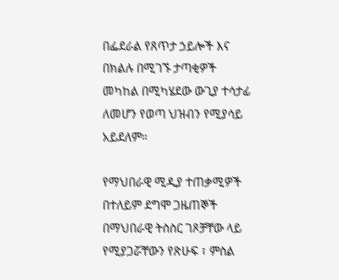በፌደራል የጸጥታ ኃይሎች እና በክልሉ በሚገኙ ታጣቂዎች መካከል በሚካሄደው ውጊያ ተሳታፊ ለመሆን የወጣ ህዝብን የሚያሳይ አይደለም።

የማህበራዊ ሚዲያ ተጠቃሚዎች በተለይም ደግሞ ጋዜጠኞች በማህበራዊ ትስስር ገጾቻቸው ላይ የሚያጋሯቸውን የጽሁፍ ፣ ምስል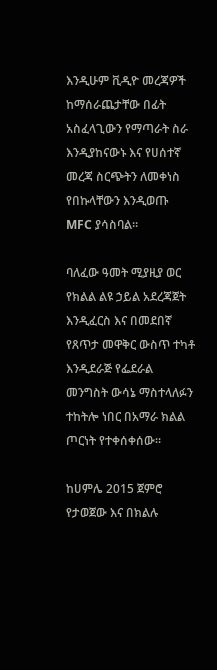እንዲሁም ቪዲዮ መረጃዎች ከማሰራጨታቸው በፊት አስፈላጊውን የማጣራት ስራ እንዲያከናውኑ እና የሀሰተኛ መረጃ ስርጭትን ለመቀነስ የበኩላቸውን እንዲወጡ MFC ያሳስባል።

ባለፈው ዓመት ሚያዚያ ወር የክልል ልዩ ኃይል አደረጃጀት እንዲፈርስ እና በመደበኛ የጸጥታ መዋቅር ውስጥ ተካቶ እንዲደራጅ የፌደራል መንግስት ውሳኔ ማስተላለፉን ተከትሎ ነበር በአማራ ክልል ጦርነት የተቀሰቀሰው።

ከሀምሌ 2015 ጀምሮ የታወጀው እና በክልሉ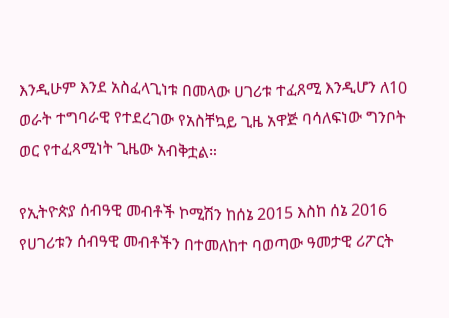እንዲሁም እንደ አስፈላጊነቱ በመላው ሀገሪቱ ተፈጸሚ እንዲሆን ለ10 ወራት ተግባራዊ የተደረገው የአስቸኳይ ጊዜ አዋጅ ባሳለፍነው ግንቦት ወር የተፈጻሚነት ጊዜው አብቅቷል።

የኢትዮጵያ ሰብዓዊ መብቶች ኮሚሽን ከሰኔ 2015 እስከ ሰኔ 2016 የሀገሪቱን ሰብዓዊ መብቶችን በተመለከተ ባወጣው ዓመታዊ ሪፖርት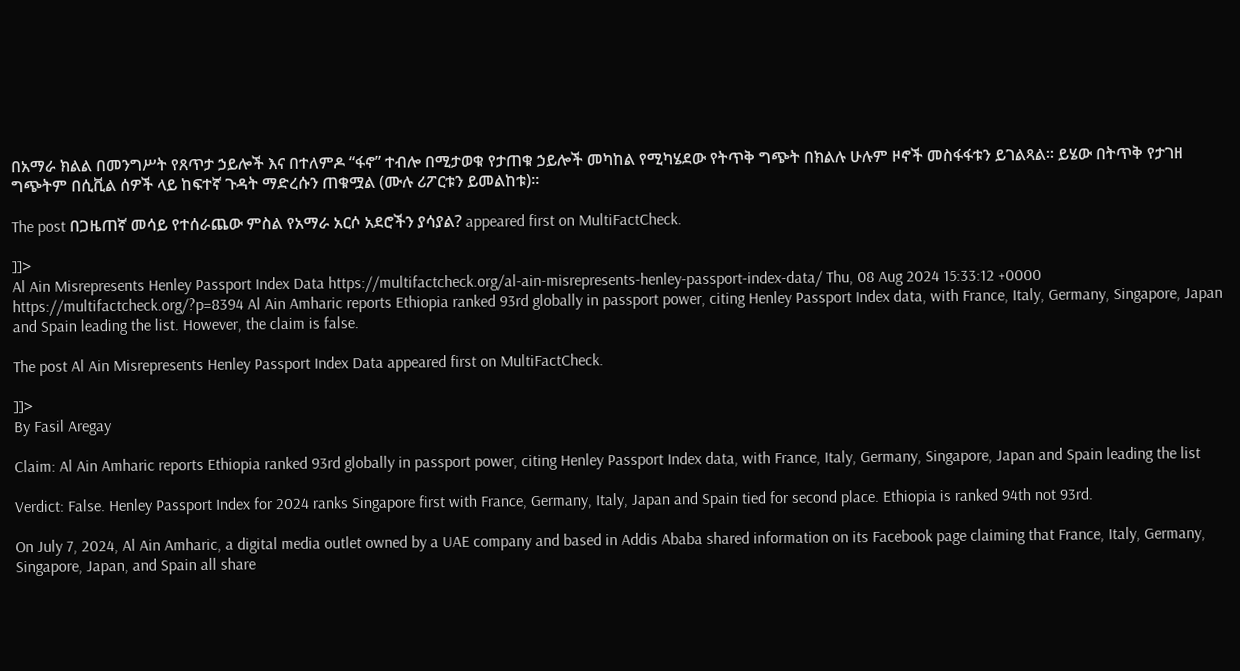በአማራ ክልል በመንግሥት የጸጥታ ኃይሎች እና በተለምዶ “ፋኖ” ተብሎ በሚታወቁ የታጠቁ ኃይሎች መካከል የሚካሄደው የትጥቅ ግጭት በክልሉ ሁሉም ዞኖች መስፋፋቱን ይገልጻል። ይሄው በትጥቅ የታገዘ ግጭትም በሲቪል ሰዎች ላይ ከፍተኛ ጉዳት ማድረሱን ጠቁሟል (ሙሉ ሪፖርቱን ይመልከቱ)።

The post በጋዜጠኛ መሳይ የተሰራጨው ምስል የአማራ አርሶ አደሮችን ያሳያል? appeared first on MultiFactCheck.

]]>
Al Ain Misrepresents Henley Passport Index Data https://multifactcheck.org/al-ain-misrepresents-henley-passport-index-data/ Thu, 08 Aug 2024 15:33:12 +0000 https://multifactcheck.org/?p=8394 Al Ain Amharic reports Ethiopia ranked 93rd globally in passport power, citing Henley Passport Index data, with France, Italy, Germany, Singapore, Japan and Spain leading the list. However, the claim is false.

The post Al Ain Misrepresents Henley Passport Index Data appeared first on MultiFactCheck.

]]>
By Fasil Aregay

Claim: Al Ain Amharic reports Ethiopia ranked 93rd globally in passport power, citing Henley Passport Index data, with France, Italy, Germany, Singapore, Japan and Spain leading the list

Verdict: False. Henley Passport Index for 2024 ranks Singapore first with France, Germany, Italy, Japan and Spain tied for second place. Ethiopia is ranked 94th not 93rd.

On July 7, 2024, Al Ain Amharic, a digital media outlet owned by a UAE company and based in Addis Ababa shared information on its Facebook page claiming that France, Italy, Germany, Singapore, Japan, and Spain all share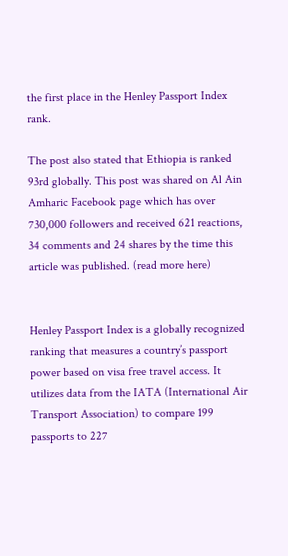the first place in the Henley Passport Index rank.

The post also stated that Ethiopia is ranked 93rd globally. This post was shared on Al Ain Amharic Facebook page which has over 730,000 followers and received 621 reactions, 34 comments and 24 shares by the time this article was published. (read more here)


Henley Passport Index is a globally recognized ranking that measures a country’s passport power based on visa free travel access. It utilizes data from the IATA (International Air Transport Association) to compare 199 passports to 227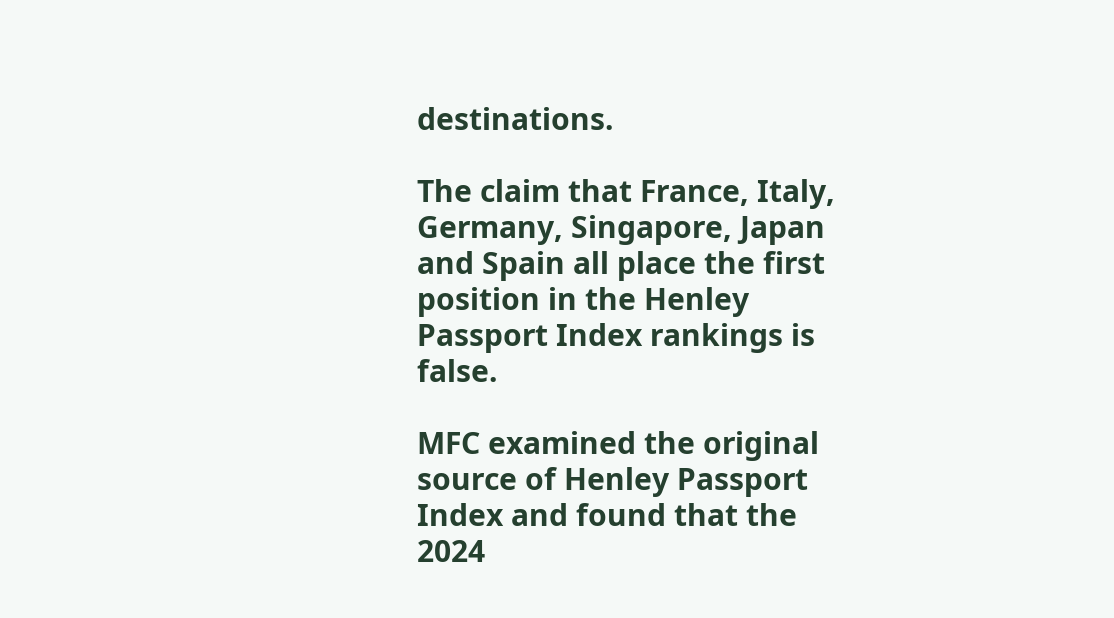destinations.

The claim that France, Italy, Germany, Singapore, Japan and Spain all place the first position in the Henley Passport Index rankings is false.

MFC examined the original source of Henley Passport Index and found that the 2024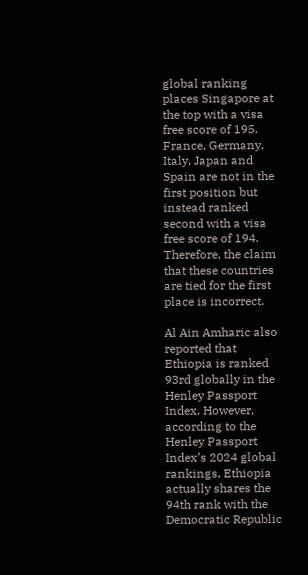global ranking places Singapore at the top with a visa free score of 195. France, Germany, Italy, Japan and Spain are not in the first position but instead ranked second with a visa free score of 194. Therefore, the claim that these countries are tied for the first place is incorrect.

Al Ain Amharic also reported that Ethiopia is ranked 93rd globally in the Henley Passport Index. However, according to the Henley Passport Index’s 2024 global rankings, Ethiopia actually shares the 94th rank with the Democratic Republic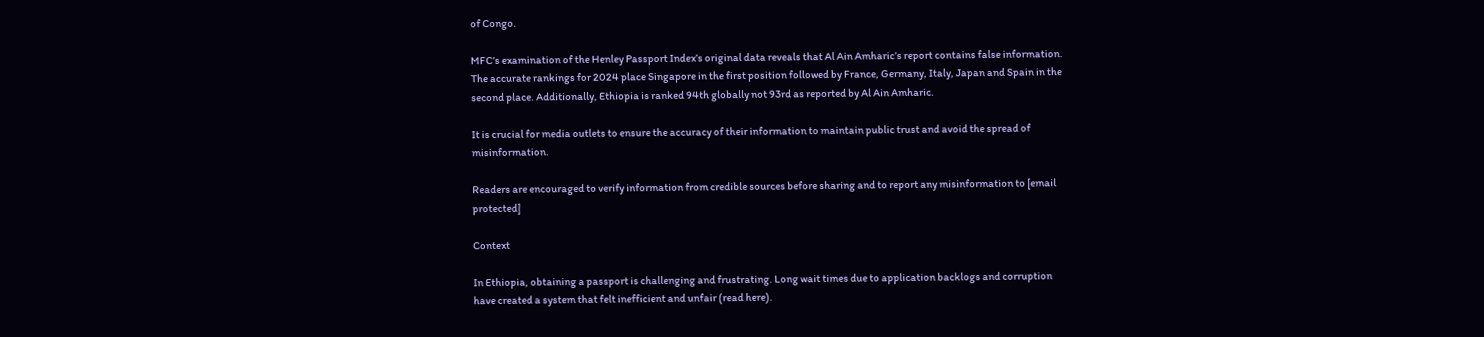of Congo.

MFC’s examination of the Henley Passport Index’s original data reveals that Al Ain Amharic’s report contains false information. The accurate rankings for 2024 place Singapore in the first position followed by France, Germany, Italy, Japan and Spain in the second place. Additionally, Ethiopia is ranked 94th globally not 93rd as reported by Al Ain Amharic.

It is crucial for media outlets to ensure the accuracy of their information to maintain public trust and avoid the spread of misinformation.

Readers are encouraged to verify information from credible sources before sharing and to report any misinformation to [email protected]

Context

In Ethiopia, obtaining a passport is challenging and frustrating. Long wait times due to application backlogs and corruption have created a system that felt inefficient and unfair (read here).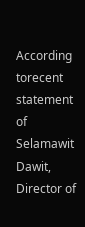According torecent statement of Selamawit Dawit, Director of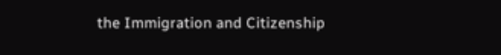the Immigration and Citizenship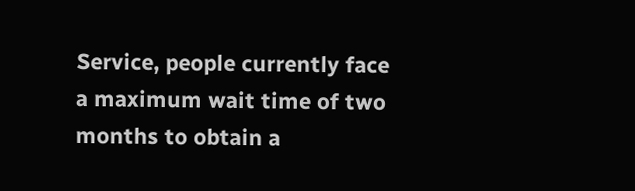Service, people currently face a maximum wait time of two months to obtain a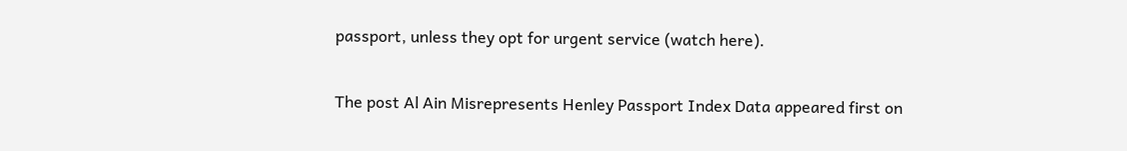passport, unless they opt for urgent service (watch here).

The post Al Ain Misrepresents Henley Passport Index Data appeared first on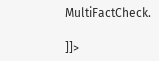MultiFactCheck.

]]>